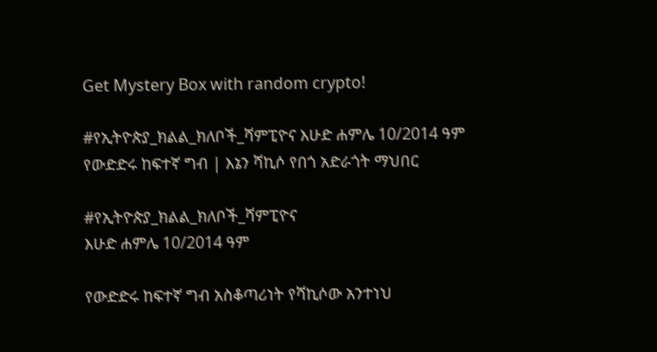Get Mystery Box with random crypto!

#የኢትዮጵያ_ክልል_ክለቦች_ሻምፒዮና እሁድ ሐምሌ 10/2014 ዓም የውድድሩ ከፍተኛ ግብ | እኔን ሻኪሶ የበጎ አድራጎት ማህበር

#የኢትዮጵያ_ክልል_ክለቦች_ሻምፒዮና
እሁድ ሐምሌ 10/2014 ዓም

የውድድሩ ከፍተኛ ግብ አስቆጣሪነት የሻኪሶው አንተነህ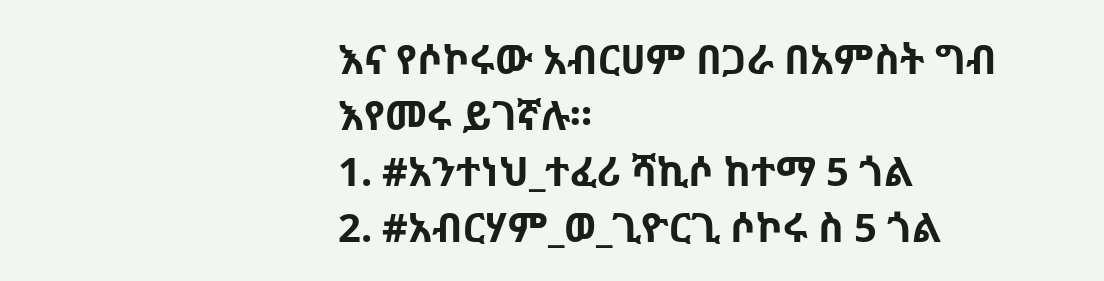እና የሶኮሩው አብርሀም በጋራ በአምስት ግብ እየመሩ ይገኛሉ።
1. #አንተነህ_ተፈሪ ሻኪሶ ከተማ 5 ጎል
2. #አብርሃም_ወ_ጊዮርጊ ሶኮሩ ስ 5 ጎል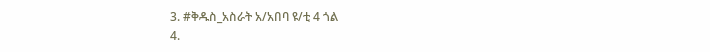3. #ቅዱስ_አስራት አ/አበባ ዩ/ቲ 4 ጎል
4.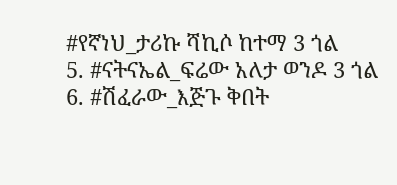#የኛነህ_ታሪኩ ሻኪሶ ከተማ 3 ጎል
5. #ናትናኤል_ፍሬው አለታ ወንዶ 3 ጎል
6. #ሽፈራው_እጅጉ ቅበት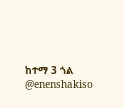ከተማ 3 ጎል
@enenshakiso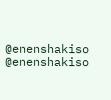@enenshakiso
@enenshakiso